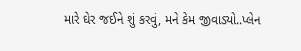મારે ઘેર જઈને શું કરવું, મને કેમ જીવાડ્યો..પ્લેન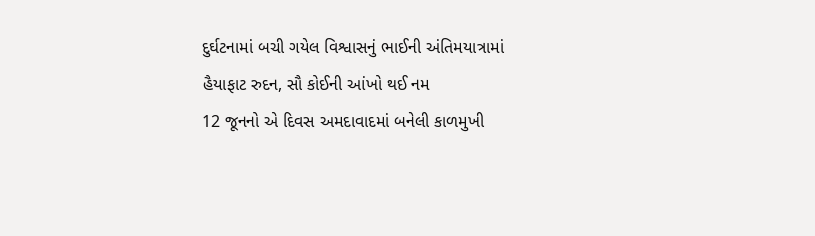દુર્ઘટનામાં બચી ગયેલ વિશ્વાસનું ભાઈની અંતિમયાત્રામાં હૈયાફાટ રુદન, સૌ કોઈની આંખો થઈ નમ
12 જૂનનો એ દિવસ અમદાવાદમાં બનેલી કાળમુખી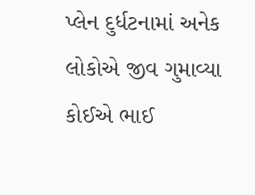પ્લેન દુર્ધટનામાં અનેક લોકોએ જીવ ગુમાવ્યા કોઈએ ભાઈ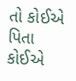તો કોઈએ પિતા કોઈએ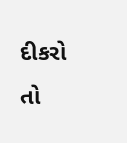દીકરો તો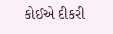કોઈએ દીકરી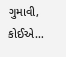ગુમાવી, કોઈએ…